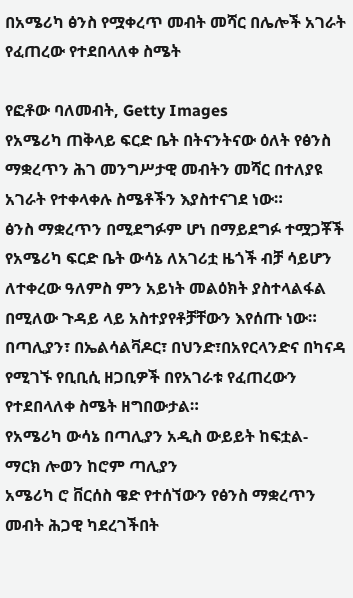በአሜሪካ ፅንስ የሟቀረጥ መብት መሻር በሌሎች አገራት የፈጠረው የተደበላለቀ ስሜት

የፎቶው ባለመብት, Getty Images
የአሜሪካ ጠቅላይ ፍርድ ቤት በትናንትናው ዕለት የፅንስ ማቋረጥን ሕገ መንግሥታዊ መብትን መሻር በተለያዩ አገራት የተቀላቀሉ ስሜቶችን እያስተናገደ ነው።
ፅንስ ማቋረጥን በሚደግፉም ሆነ በማይደግፉ ተሟጋቾች የአሜሪካ ፍርድ ቤት ውሳኔ ለአገሪቷ ዜጎች ብቻ ሳይሆን ለተቀረው ዓለምስ ምን አይነት መልዕክት ያስተላልፋል በሚለው ጉዳይ ላይ አስተያየቶቻቸውን እየሰጡ ነው።
በጣሊያን፣ በኤልሳልቫዶር፣ በህንድ፣በአየርላንድና በካናዳ የሚገኙ የቢቢሲ ዘጋቢዎች በየአገራቱ የፈጠረውን የተደበላለቀ ስሜት ዘግበውታል።
የአሜሪካ ውሳኔ በጣሊያን አዲስ ውይይት ከፍቷል- ማርክ ሎወን ከሮም ጣሊያን
አሜሪካ ሮ ቨርሰስ ዌድ የተሰኘውን የፅንስ ማቋረጥን መብት ሕጋዊ ካደረገችበት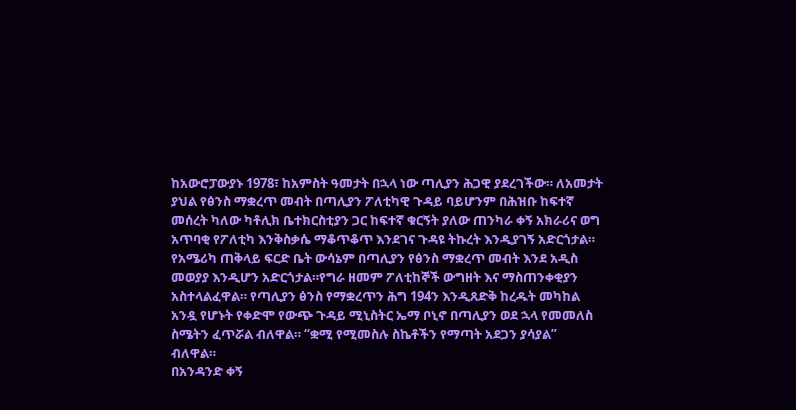ከአውሮፓውያኑ 1978፣ ከአምስት ዓመታት በኋላ ነው ጣሊያን ሕጋዊ ያደረገችው። ለአመታት ያህል የፅንስ ማቋረጥ መብት በጣሊያን ፖለቲካዊ ጉዳይ ባይሆንም በሕዝቡ ከፍተኛ መሰረት ካለው ካቶሊክ ቤተክርስቲያን ጋር ከፍተኛ ቁርኝት ያለው ጠንካራ ቀኝ አክራሪና ወግ አጥባቂ የፖለቲካ እንቅስቃሴ ማቆጥቆጥ እንደገና ጉዳዩ ትኩረት እንዲያገኝ አድርጎታል።
የአሜሪካ ጠቅላይ ፍርድ ቤት ውሳኔም በጣሊያን የፅንስ ማቋረጥ መብት እንደ አዲስ መወያያ እንዲሆን አድርጎታል።የግራ ዘመም ፖለቲከኞች ውግዘት እና ማስጠንቀቂያን አስተላልፈዋል። የጣሊያን ፅንስ የማቋረጥን ሕግ 194ን እንዲጸድቅ ከረዱት መካከል አንዷ የሆኑት የቀድሞ የውጭ ጉዳይ ሚኒስትር ኤማ ቦኒኖ በጣሊያን ወደ ኋላ የመመለስ ስሜትን ፈጥሯል ብለዋል። “ቋሚ የሚመስሉ ስኬቶችን የማጣት አደጋን ያሳያል” ብለዋል።
በአንዳንድ ቀኝ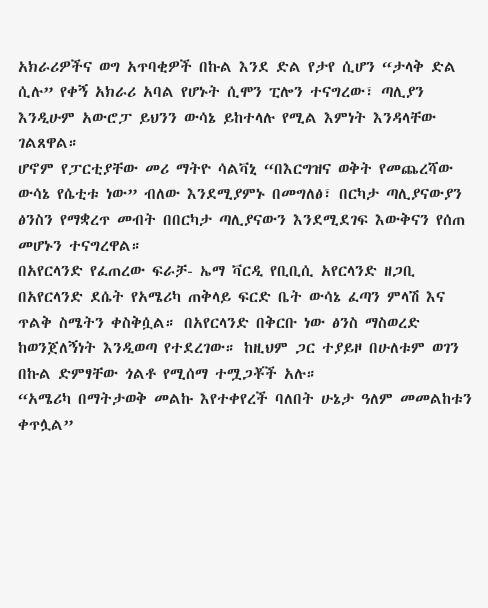አክራሪዎችና ወግ አጥባቂዎች በኩል እንደ ድል የታየ ሲሆን “ታላቅ ድል ሲሉ” የቀኝ አክራሪ አባል የሆኑት ሲሞን ፒሎን ተናግረው፣ ጣሊያን እንዲሁም አውሮፓ ይህንን ውሳኔ ይከተላሉ የሚል እምነት እንዳላቸው ገልጸዋል።
ሆኖም የፓርቲያቸው መሪ ማትዮ ሳልቫኒ “በእርግዝና ወቅት የመጨረሻው ውሳኔ የሴቲቱ ነው” ብለው እንደሚያምኑ በመግለፅ፣ በርካታ ጣሊያናውያን ፅንስን የማቋረጥ መብት በበርካታ ጣሊያናውን እንደሚደገፍ እውቅናን የሰጠ መሆኑን ተናግረዋል።
በአየርላንድ የፈጠረው ፍራቻ- ኤማ ቫርዲ የቢቢሲ አየርላንድ ዘጋቢ
በአየርላንድ ደሴት የአሜሪካ ጠቅላይ ፍርድ ቤት ውሳኔ ፈጣን ምላሽ እና ጥልቅ ስሜትን ቀስቅሷል። በአየርላንድ በቅርቡ ነው ፅንስ ማስወረድ ከወንጀለኝነት እንዲወጣ የተደረገው። ከዚህም ጋር ተያይዞ በሁለቱም ወገን በኩል ድምፃቸው ጎልቶ የሚሰማ ተሟጋቾች አሉ።
“አሜሪካ በማትታወቅ መልኩ እየተቀየረች ባለበት ሁኔታ ዓለም መመልከቱን ቀጥሏል”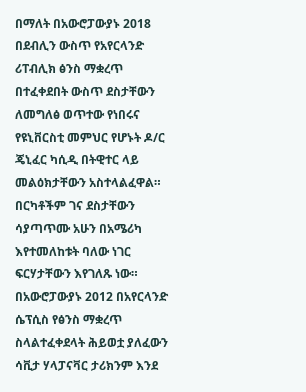በማለት በአውሮፓውያኑ 2018 በደብሊን ውስጥ የአየርላንድ ሪፐብሊክ ፅንስ ማቋረጥ በተፈቀደበት ውስጥ ደስታቸውን ለመግለፅ ወጥተው የነበሩና የዩኒቨርስቲ መምህር የሆኑት ዶ/ር ጄኒፈር ካሲዲ በትዊተር ላይ መልዕክታቸውን አስተላልፈዋል።
በርካቶችም ገና ደስታቸውን ሳያጣጥሙ አሁን በአሜሪካ እየተመለከቱት ባለው ነገር ፍርሃታቸውን እየገለጹ ነው።
በአውሮፓውያኑ 2012 በአየርላንድ ሴፕሲስ የፅንስ ማቋረጥ ስላልተፈቀደላት ሕይወቷ ያለፈውን ሳቪታ ሃላፓናቫር ታሪክንም እንደ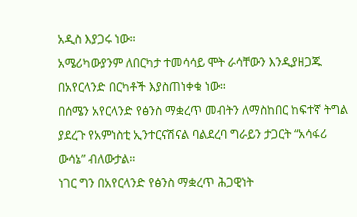አዲስ እያጋሩ ነው።
አሜሪካውያንም ለበርካታ ተመሳሳይ ሞት ራሳቸውን እንዲያዘጋጁ በአየርላንድ በርካቶች እያስጠነቀቁ ነው።
በሰሜን አየርላንድ የፅንስ ማቋረጥ መብትን ለማስከበር ከፍተኛ ትግል ያደረጉ የአምነስቲ ኢንተርናሽናል ባልደረባ ግራይን ታጋርት “አሳፋሪ ውሳኔ” ብለውታል።
ነገር ግን በአየርላንድ የፅንስ ማቋረጥ ሕጋዊነት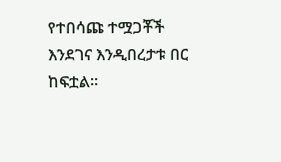የተበሳጩ ተሟጋቾች እንደገና እንዲበረታቱ በር ከፍቷል።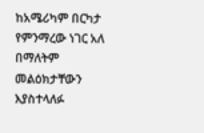ከአሜሪካም በርካታ የምንማረው ነገር አለ በማለትም መልዕክታቸውን እያስተላለፉ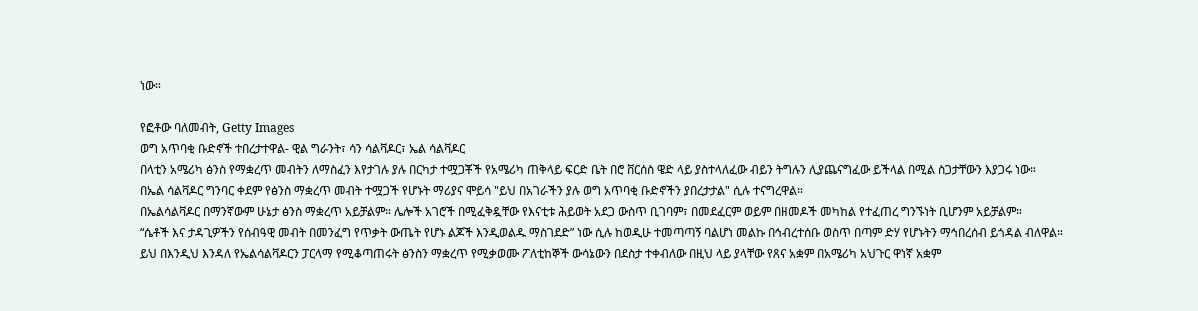ነው።

የፎቶው ባለመብት, Getty Images
ወግ አጥባቂ ቡድኖች ተበረታተዋል- ዊል ግራንት፣ ሳን ሳልቫዶር፣ ኤል ሳልቫዶር
በላቲን አሜሪካ ፅንስ የማቋረጥ መብትን ለማስፈን እየታገሉ ያሉ በርካታ ተሟጋቾች የአሜሪካ ጠቅላይ ፍርድ ቤት በሮ ቨርሰስ ዌድ ላይ ያስተላለፈው ብይን ትግሉን ሊያጨናግፈው ይችላል በሚል ስጋታቸውን እያጋሩ ነው።
በኤል ሳልቫዶር ግንባር ቀደም የፅንስ ማቋረጥ መብት ተሟጋች የሆኑት ማሪያና ሞይሳ "ይህ በአገራችን ያሉ ወግ አጥባቂ ቡድኖችን ያበረታታል" ሲሉ ተናግረዋል።
በኤልሳልቫዶር በማንኛውም ሁኔታ ፅንስ ማቋረጥ አይቻልም። ሌሎች አገሮች በሚፈቅዷቸው የእናቲቱ ሕይወት አደጋ ውስጥ ቢገባም፣ በመደፈርም ወይም በዘመዶች መካከል የተፈጠረ ግንኙነት ቢሆንም አይቻልም።
“ሴቶች እና ታዳጊዎችን የሰብዓዊ መብት በመንፈግ የጥቃት ውጤት የሆኑ ልጆች እንዲወልዱ ማስገደድ” ነው ሲሉ ከወዲሁ ተመጣጣኝ ባልሆነ መልኩ በኅብረተሰቡ ወስጥ በጣም ድሃ የሆኑትን ማኅበረሰብ ይጎዳል ብለዋል።
ይህ በእንዲህ እንዳለ የኤልሳልቫዶርን ፓርላማ የሚቆጣጠሩት ፅንስን ማቋረጥ የሚቃወሙ ፖለቲከኞች ውሳኔውን በደስታ ተቀብለው በዚህ ላይ ያላቸው የጸና አቋም በአሜሪካ አህጉር ዋነኛ አቋም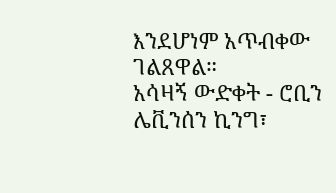እንደሆነም አጥብቀው ገልጸዋል።
አሳዛኝ ውድቀት - ሮቢን ሌቪንሰን ኪንግ፣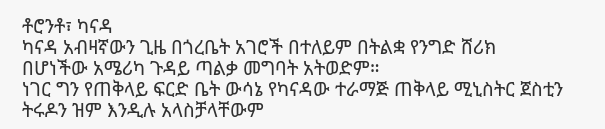ቶሮንቶ፣ ካናዳ
ካናዳ አብዛኛውን ጊዜ በጎረቤት አገሮች በተለይም በትልቋ የንግድ ሸሪክ በሆነችው አሜሪካ ጉዳይ ጣልቃ መግባት አትወድም።
ነገር ግን የጠቅላይ ፍርድ ቤት ውሳኔ የካናዳው ተራማጅ ጠቅላይ ሚኒስትር ጀስቲን ትሩዶን ዝም እንዲሉ አላስቻላቸውም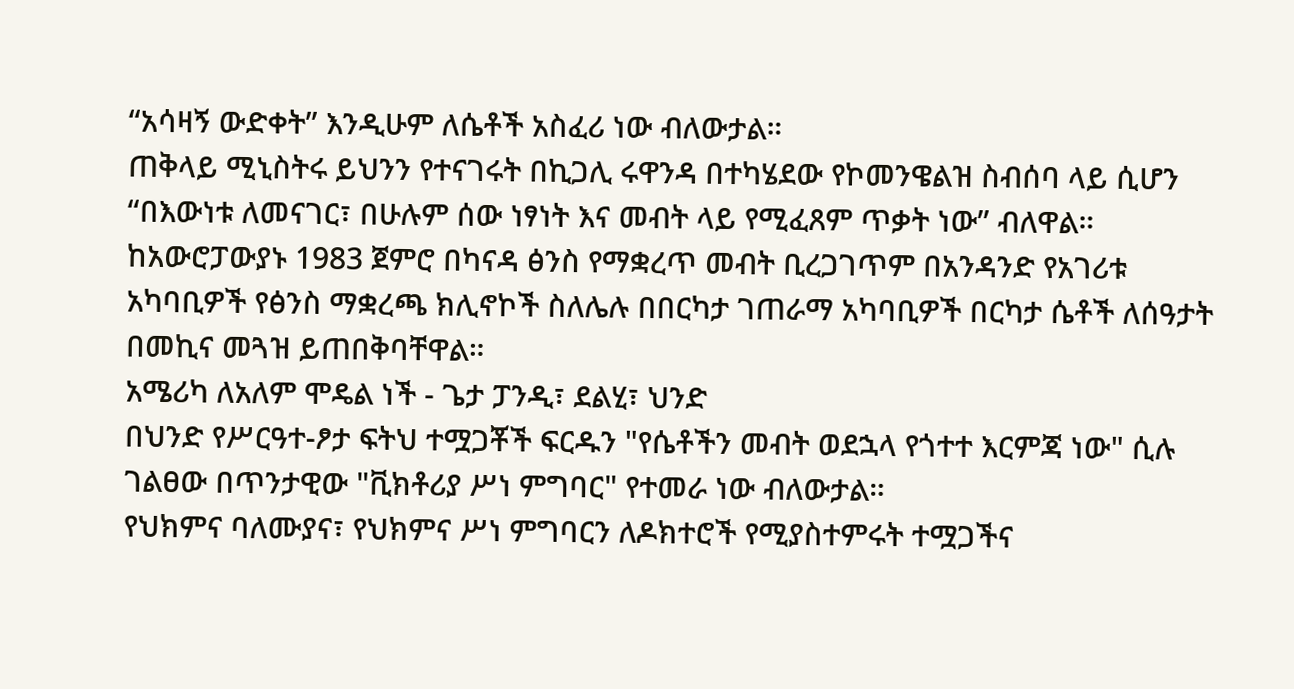“አሳዛኝ ውድቀት” እንዲሁም ለሴቶች አስፈሪ ነው ብለውታል።
ጠቅላይ ሚኒስትሩ ይህንን የተናገሩት በኪጋሊ ሩዋንዳ በተካሄደው የኮመንዌልዝ ስብሰባ ላይ ሲሆን “በእውነቱ ለመናገር፣ በሁሉም ሰው ነፃነት እና መብት ላይ የሚፈጸም ጥቃት ነው” ብለዋል።
ከአውሮፓውያኑ 1983 ጀምሮ በካናዳ ፅንስ የማቋረጥ መብት ቢረጋገጥም በአንዳንድ የአገሪቱ አካባቢዎች የፅንስ ማቋረጫ ክሊኖኮች ስለሌሉ በበርካታ ገጠራማ አካባቢዎች በርካታ ሴቶች ለሰዓታት በመኪና መጓዝ ይጠበቅባቸዋል።
አሜሪካ ለአለም ሞዴል ነች - ጌታ ፓንዲ፣ ደልሂ፣ ህንድ
በህንድ የሥርዓተ-ፆታ ፍትህ ተሟጋቾች ፍርዱን "የሴቶችን መብት ወደኋላ የጎተተ እርምጃ ነው" ሲሉ ገልፀው በጥንታዊው "ቪክቶሪያ ሥነ ምግባር" የተመራ ነው ብለውታል።
የህክምና ባለሙያና፣ የህክምና ሥነ ምግባርን ለዶክተሮች የሚያስተምሩት ተሟጋችና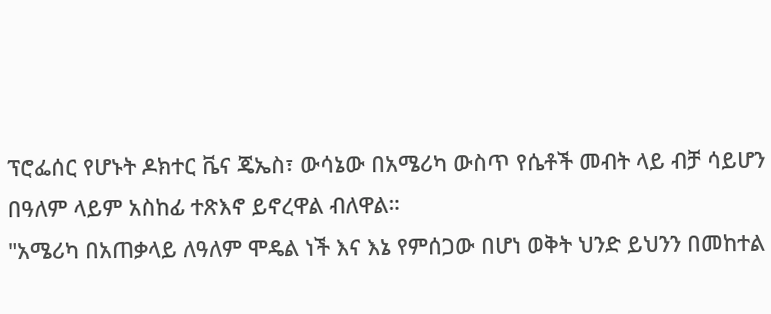ፕሮፌሰር የሆኑት ዶክተር ቬና ጄኤስ፣ ውሳኔው በአሜሪካ ውስጥ የሴቶች መብት ላይ ብቻ ሳይሆን በዓለም ላይም አስከፊ ተጽእኖ ይኖረዋል ብለዋል።
"አሜሪካ በአጠቃላይ ለዓለም ሞዴል ነች እና እኔ የምሰጋው በሆነ ወቅት ህንድ ይህንን በመከተል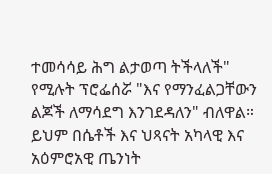ተመሳሳይ ሕግ ልታወጣ ትችላለች" የሚሉት ፕሮፌሰሯ "እና የማንፈልጋቸውን ልጆች ለማሳደግ እንገደዳለን" ብለዋል።
ይህም በሴቶች እና ህጻናት አካላዊ እና አዕምሮአዊ ጤንነት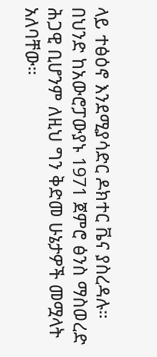ላይ ተፅዕኖ እንደሚያሳድር ዶክተር ቬና ያስረዳሉ።
በህንድ ከአውሮፓውያኑ 1971 ጀምሮ ፅንስ ማስወረድ ሕጋዊ ቢሆንም ለዚህ ግን ቅድመ ሁኔታዎች መሟላት አለባቸው።